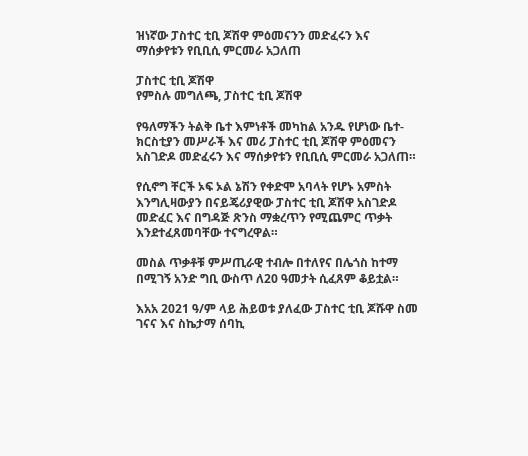ዝነኛው ፓስተር ቲቢ ጆሽዋ ምዕመናንን መድፈሩን እና ማሰቃየቱን የቢቢሲ ምርመራ አጋለጠ

ፓስተር ቲቢ ጆሽዋ
የምስሉ መግለጫ, ፓስተር ቲቢ ጆሽዋ

የዓለማችን ትልቅ ቤተ እምነቶች መካከል አንዱ የሆነው ቤተ-ክርስቲያን መሥራች እና መሪ ፓስተር ቲቢ ጆሽዋ ምዕመናን አስገድዶ መድፈሩን እና ማሰቃየቱን የቢቢሲ ምርመራ አጋለጠ።

የሲኖግ ቸርች ኦፍ ኦል ኔሽን የቀድሞ አባላት የሆኑ አምስት እንግሊዛውያን በናይጄሪያዊው ፓስተር ቲቢ ጆሽዋ አስገድዶ መድፈር እና በግዳጅ ጽንስ ማቋረጥን የሚጨምር ጥቃት እንደተፈጸመባቸው ተናግረዋል።

መስል ጥቃቶቹ ምሥጢራዊ ተብሎ በተለየና በሌጎስ ከተማ በሚገኝ አንድ ግቢ ውስጥ ለ20 ዓመታት ሲፈጸም ቆይቷል።

እአአ 2021 ዓ/ም ላይ ሕይወቱ ያለፈው ፓስተር ቲቢ ጆሹዋ ስመ ገናና እና ስኬታማ ሰባኪ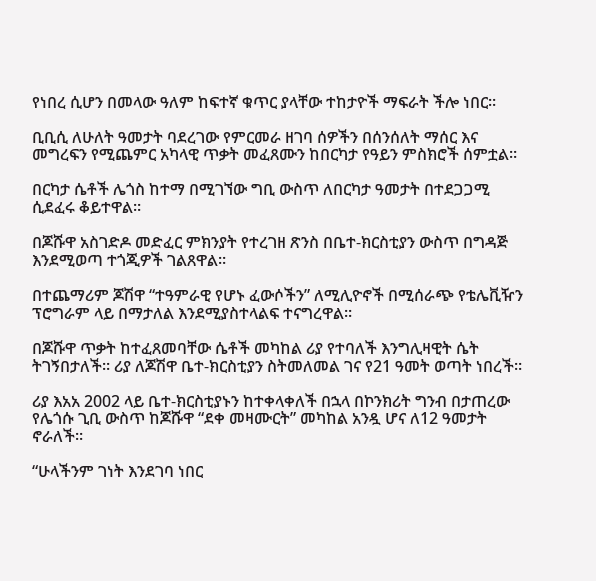የነበረ ሲሆን በመላው ዓለም ከፍተኛ ቁጥር ያላቸው ተከታዮች ማፍራት ችሎ ነበር።

ቢቢሲ ለሁለት ዓመታት ባደረገው የምርመራ ዘገባ ሰዎችን በሰንሰለት ማሰር እና መግረፍን የሚጨምር አካላዊ ጥቃት መፈጸሙን ከበርካታ የዓይን ምስክሮች ሰምቷል።

በርካታ ሴቶች ሌጎስ ከተማ በሚገኘው ግቢ ውስጥ ለበርካታ ዓመታት በተደጋጋሚ ሲደፈሩ ቆይተዋል።

በጆሹዋ አስገድዶ መድፈር ምክንያት የተረገዘ ጽንስ በቤተ-ክርስቲያን ውስጥ በግዳጅ እንደሚወጣ ተጎጂዎች ገልጸዋል።

በተጨማሪም ጆሽዋ “ተዓምራዊ የሆኑ ፈውሶችን” ለሚሊዮኖች በሚሰራጭ የቴሌቪዥን ፕሮግራም ላይ በማታለል እንደሚያስተላልፍ ተናግረዋል።

በጆሹዋ ጥቃት ከተፈጸመባቸው ሴቶች መካከል ሪያ የተባለች እንግሊዛዊት ሴት ትገኝበታለች። ሪያ ለጆሽዋ ቤተ-ክርስቲያን ስትመለመል ገና የ21 ዓመት ወጣት ነበረች።

ሪያ እአአ 2002 ላይ ቤተ-ክርስቲያኑን ከተቀላቀለች በኋላ በኮንክሪት ግንብ በታጠረው የሌጎሱ ጊቢ ውስጥ ከጆሹዋ “ደቀ መዛሙርት” መካከል አንዷ ሆና ለ12 ዓመታት ኖራለች።

“ሁላችንም ገነት እንደገባ ነበር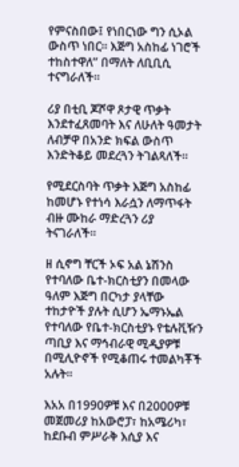የምናስበው፤ የነበርነው ግን ሲኦል ውስጥ ነበር። እጅግ አስከፊ ነገሮች ተከስተዋለ” በማለት ለቢቢሲ ተናግራለች።

ሪያ በቲቢ ጆሾዋ ጾታዊ ጥቃት እንደተፈጸመባት እና ለሁለት ዓመታት ለብቻዋ በአንድ ክፍል ውስጥ እንድትቆይ መደረጓን ትገልጻለች።

የሚደርስባት ጥቃት እጅግ አስከፊ ከመሆኑ የተነሳ እራሷን ለማጥፋት ብዙ ሙከራ ማድረጓን ሪያ ትናገራለች።

ዘ ሲኖግ ቸርች ኦፍ አል ኔሽንስ የተባለው ቤተ-ክርስቲያን በመላው ዓለም እጅግ በርካታ ያላቸው ተከታዮች ያሉት ሲሆን ኤማኑኤል የተባለው የቤተ-ክርስቲያኑ የቴሉቪዥን ጣቢያ እና ማኅብራዊ ሚዲያዎቹ በሚሊዮኖች የሚቆጠሩ ተመልካቾች አሉት።

እአአ በ1990ዎቹ እና በ2000ዎቹ መጀመሪያ ከአውሮፓ፣ ከአሜሪካ፣ ከደቡብ ምሥራቅ እሲያ እና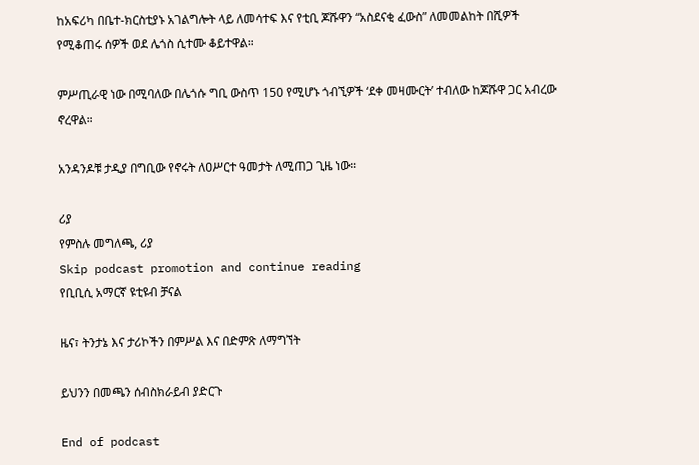ከአፍሪካ በቤተ-ክርስቲያኑ አገልግሎት ላይ ለመሳተፍ እና የቲቢ ጆሹዋን “አስደናቂ ፈውስ” ለመመልከት በሺዎች የሚቆጠሩ ሰዎች ወደ ሌጎስ ሲተሙ ቆይተዋል።

ምሥጢራዊ ነው በሚባለው በሌጎሱ ግቢ ውስጥ 150 የሚሆኑ ጎብኚዎች ‘ደቀ መዛሙርት’ ተብለው ከጆሹዋ ጋር አብረው ኖረዋል።

አንዳንዶቹ ታዲያ በግቢው የኖሩት ለዐሥርተ ዓመታት ለሚጠጋ ጊዜ ነው።

ሪያ
የምስሉ መግለጫ, ሪያ
Skip podcast promotion and continue reading
የቢቢሲ አማርኛ ዩቲዩብ ቻናል

ዜና፣ ትንታኔ እና ታሪኮችን በምሥል እና በድምጽ ለማግኘት

ይህንን በመጫን ሰብስክራይብ ያድርጉ

End of podcast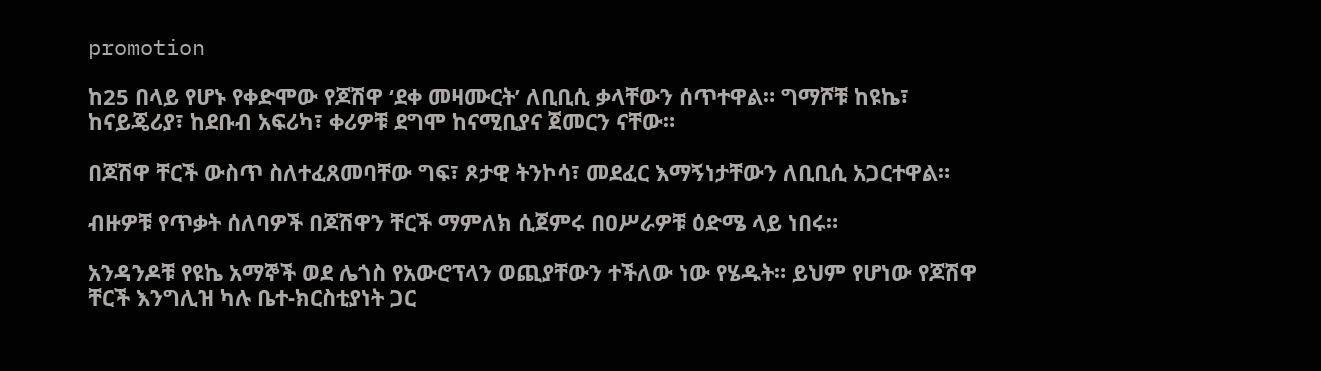promotion

ከ25 በላይ የሆኑ የቀድሞው የጆሽዋ ‘ደቀ መዛሙርት’ ለቢቢሲ ቃላቸውን ሰጥተዋል። ግማሾቹ ከዩኬ፣ ከናይጄሪያ፣ ከደቡብ አፍሪካ፣ ቀሪዎቹ ደግሞ ከናሚቢያና ጀመርን ናቸው።

በጆሽዋ ቸርች ውስጥ ስለተፈጸመባቸው ግፍ፣ ጾታዊ ትንኮሳ፣ መደፈር እማኝነታቸውን ለቢቢሲ አጋርተዋል።

ብዙዎቹ የጥቃት ሰለባዎች በጆሽዋን ቸርች ማምለክ ሲጀምሩ በዐሥራዎቹ ዕድሜ ላይ ነበሩ።

አንዳንዶቹ የዩኬ አማኞች ወደ ሌጎስ የአውሮፕላን ወጪያቸውን ተችለው ነው የሄዱት። ይህም የሆነው የጆሽዋ ቸርች እንግሊዝ ካሉ ቤተ-ክርስቲያነት ጋር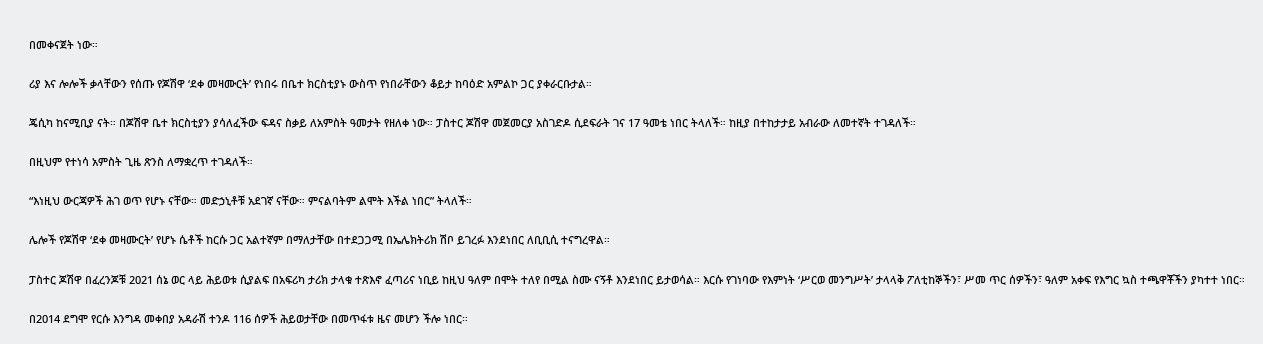በመቀናጀት ነው።

ሪያ እና ሎሎች ቃላቸውን የሰጡ የጆሽዋ ‘ደቀ መዛሙርት’ የነበሩ በቤተ ክርስቲያኑ ውስጥ የነበራቸውን ቆይታ ከባዕድ አምልኮ ጋር ያቀራርቡታል።

ጄሲካ ከናሚቢያ ናት። በጆሽዋ ቤተ ክርስቲያን ያሳለፈችው ፍዳና ስቃይ ለአምስት ዓመታት የዘለቀ ነው። ፓስተር ጆሽዋ መጀመርያ አስገድዶ ሲደፍራት ገና 17 ዓመቴ ነበር ትላለች። ከዚያ በተከታታይ አብራው ለመተኛት ተገዳለች።

በዚህም የተነሳ አምስት ጊዜ ጽንስ ለማቋረጥ ተገዳለች።

“እነዚህ ውርጃዎች ሕገ ወጥ የሆኑ ናቸው። መድኃኒቶቹ አደገኛ ናቸው። ምናልባትም ልሞት እችል ነበር” ትላለች።

ሌሎች የጆሽዋ ‘ደቀ መዛሙርት’ የሆኑ ሴቶች ከርሱ ጋር አልተኛም በማለታቸው በተደጋጋሚ በኤሌክትሪክ ሽቦ ይገረፉ እንደነበር ለቢቢሲ ተናግረዋል።

ፓስተር ጆሽዋ በፈረንጆቹ 2021 ሰኔ ወር ላይ ሕይወቱ ሲያልፍ በአፍሪካ ታሪክ ታላቁ ተጽእኖ ፈጣሪና ነቢይ ከዚህ ዓለም በሞት ተለየ በሚል ስሙ ናኝቶ እንደነበር ይታወሳል። እርሱ የገነባው የእምነት ‘ሥርወ መንግሥት’ ታላላቅ ፖለቲከኞችን፣ ሥመ ጥር ሰዎችን፣ ዓለም አቀፍ የእግር ኳስ ተጫዋቾችን ያካተተ ነበር።

በ2014 ደግሞ የርሱ እንግዳ መቀበያ አዳራሽ ተንዶ 116 ሰዎች ሕይወታቸው በመጥፋቱ ዜና መሆን ችሎ ነበር።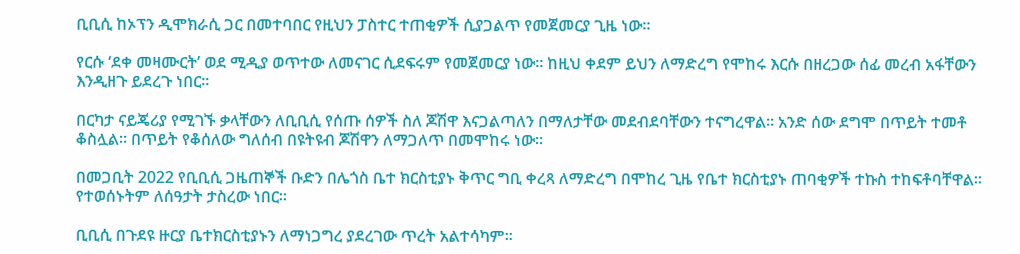ቢቢሲ ከኦፕን ዲሞክራሲ ጋር በመተባበር የዚህን ፓስተር ተጠቂዎች ሲያጋልጥ የመጀመርያ ጊዜ ነው።

የርሱ ‘ደቀ መዛሙርት’ ወደ ሚዲያ ወጥተው ለመናገር ሲደፍሩም የመጀመርያ ነው። ከዚህ ቀደም ይህን ለማድረግ የሞከሩ እርሱ በዘረጋው ሰፊ መረብ አፋቸውን እንዲዘጉ ይደረጉ ነበር።

በርካታ ናይጄሪያ የሚገኙ ቃላቸውን ለቢቢሲ የሰጡ ሰዎች ስለ ጆሽዋ እናጋልጣለን በማለታቸው መደብደባቸውን ተናግረዋል። አንድ ሰው ደግሞ በጥይት ተመቶ ቆስሏል። በጥይት የቆሰለው ግለሰብ በዩትዩብ ጆሽዋን ለማጋለጥ በመሞከሩ ነው።

በመጋቢት 2022 የቢቢሲ ጋዜጠኞች ቡድን በሌጎስ ቤተ ክርስቲያኑ ቅጥር ግቢ ቀረጻ ለማድረግ በሞከረ ጊዜ የቤተ ክርስቲያኑ ጠባቂዎች ተኩስ ተከፍቶባቸዋል። የተወሰኑትም ለሰዓታት ታስረው ነበር።

ቢቢሲ በጉደዩ ዙርያ ቤተክርስቲያኑን ለማነጋግረ ያደረገው ጥረት አልተሳካም።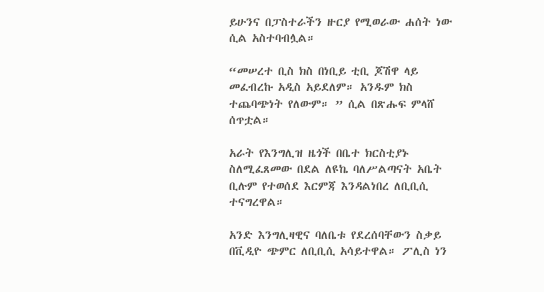ይሁንና በፓስተራችን ዙርያ የሚወራው ሐሰት ነው ሲል አስተባብሏል።

“መሠረተ ቢስ ክስ በነቢይ ቲቢ ጆሽዋ ላይ መፈብረኩ አዲስ አይደለም። አንዱም ክስ ተጨባጭነት የለውም። ” ሲል በጽሑፍ ምላሸ ሰጥቷል።

አራት የእንግሊዝ ዜጎች በቤተ ክርስቲያኑ ስለሚፈጸመው በደል ለዩኬ ባለሥልጣናት አቤት ቢሉም የተወሰደ እርምጃ እንዳልነበረ ለቢቢሲ ተናግረዋል።

አንድ እንግሊዛዊና ባለቤቱ የደረሰባቸውን ስቃይ በቪዲዮ ጭምር ለቢቢሲ አሳይተዋል። ፖሊስ ነን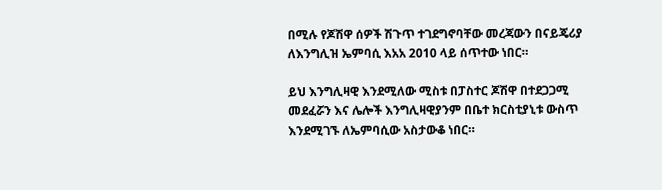በሚሉ የጆሽዋ ሰዎች ሽጉጥ ተገደግኖባቸው መረጃውን በናይጄሪያ ለእንግሊዝ ኤምባሲ እአአ 2010 ላይ ሰጥተው ነበር።

ይህ እንግሊዛዊ እንደሚለው ሚስቱ በፓስተር ጆሽዋ በተደጋጋሚ መደፈሯን እና ሌሎች እንግሊዛዊያንም በቤተ ክርስቲያኒቱ ውስጥ እንደሚገኙ ለኤምባሲው አስታውቆ ነበር።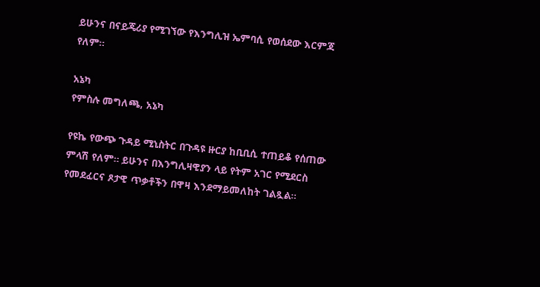ይሁንና በናይጄሪያ የሚገኘው የእንግሊዝ ኤምባሲ የወሰደው እርምጃ የለም።

አኔካ
የምስሉ መግለጫ, አኔካ

የዩኬ የውጭ ጉዳይ ሚኒስትር በጉዳዩ ዙርያ ከቢቢሲ ተጠይቆ የሰጠው ምላሽ የለም። ይሁንና በእንግሊዛዊያን ላይ የትም አገር የሚደርስ የመደፈርና ጾታዊ ጥቃቶችን በዋዛ እንደማይመለከት ገልጿል።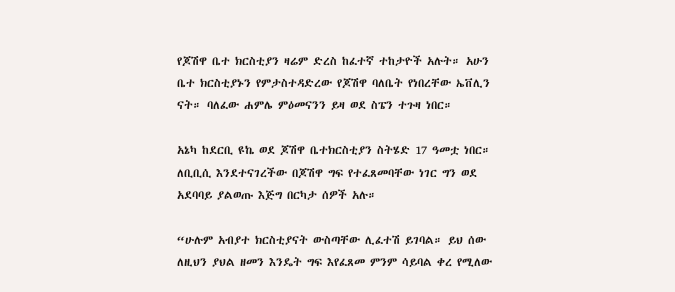የጆሽዋ ቤተ ክርስቲያን ዛሬም ድረስ ከፈተኛ ተከታዮች አሉት። አሁን ቤተ ክርስቲያኑን የምታስተዳድረው የጆሽዋ ባለቤት የነበረቸው ኤቨሊን ናት። ባለፈው ሐምሌ ምዕመናንን ይዛ ወደ ስፔን ተጉዛ ነበር።

አኔካ ከደርቢ ዩኬ ወደ ጆሽዋ ቤተክርስቲያን ስትሄድ 17 ዓመቷ ነበር። ለቢቢሲ እንደተናገረችው በጆሽዋ ግፍ የተፈጸመባቸው ነገር ግን ወደ አደባባይ ያልወጡ እጅግ በርካታ ሰዎች አሉ።

“ሁሉም አብያተ ክርስቲያናት ውስጣቸው ሊፈተሽ ይገባል። ይህ ሰው ለዚህን ያህል ዘመን እንዴት ግፍ እየፈጸመ ምንም ሳይባል ቀረ የሚለው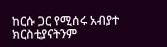ከርሱ ጋር የሚሰሩ አብያተ ክርስቲያናትንም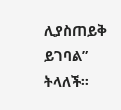ሊያስጠይቅ ይገባል” ትላለች።